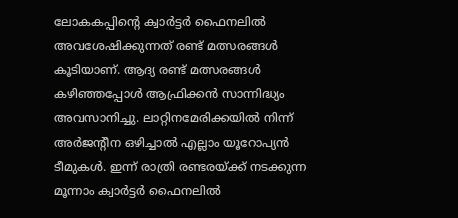ലോകകപ്പിന്റെ ക്വാർട്ടർ ഫൈനലിൽ അവശേഷിക്കുന്നത് രണ്ട് മത്സരങ്ങൾ കൂടിയാണ്. ആദ്യ രണ്ട് മത്സരങ്ങൾ കഴിഞ്ഞപ്പോൾ ആഫ്രിക്കൻ സാന്നിദ്ധ്യം അവസാനിച്ചു. ലാറ്റിനമേരിക്കയിൽ നിന്ന് അർജന്റീന ഒഴിച്ചാൽ എല്ലാം യൂറോപ്യൻ ടീമുകൾ. ഇന്ന് രാത്രി രണ്ടരയ്ക്ക് നടക്കുന്ന മൂന്നാം ക്വാർട്ടർ ഫൈനലിൽ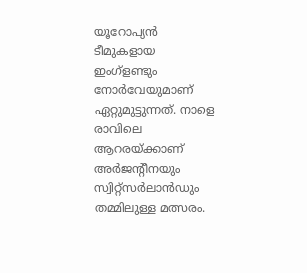യൂറോപ്യൻ ടീമുകളായ ഇംഗ്ളണ്ടും നോർവേയുമാണ് ഏറ്റുമുട്ടുന്നത്. നാളെ രാവിലെ ആറരയ്ക്കാണ് അർജന്റീനയും സ്വിറ്റ്സർലാൻഡും തമ്മിലുള്ള മത്സരം.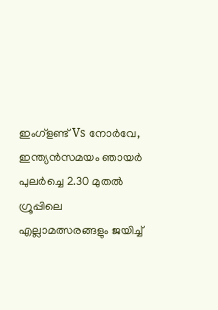ഇംഗ്ളണ്ട് Vs നോർവേ,
ഇന്ത്യൻസമയം ഞായർ പുലർച്ചെ 2.30 മുതൽ
ഗ്രൂപ്പിലെ എല്ലാമത്സരങ്ങളും ജയിച്ച്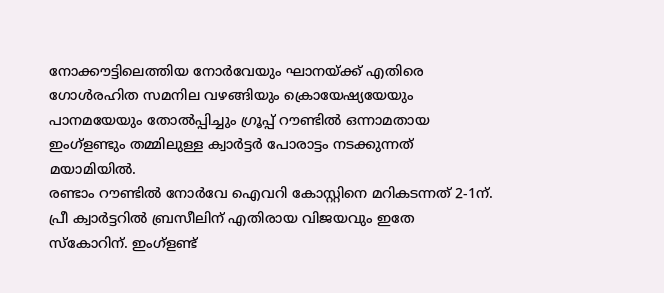നോക്കൗട്ടിലെത്തിയ നോർവേയും ഘാനയ്ക്ക് എതിരെ ഗോൾരഹിത സമനില വഴങ്ങിയും ക്രൊയേഷ്യയേയും പാനമയേയും തോൽപ്പിച്ചും ഗ്രൂപ്പ് റൗണ്ടിൽ ഒന്നാമതായ ഇംഗ്ളണ്ടും തമ്മിലുള്ള ക്വാർട്ടർ പോരാട്ടം നടക്കുന്നത് മയാമിയിൽ.
രണ്ടാം റൗണ്ടിൽ നോർവേ ഐവറി കോസ്റ്റിനെ മറികടന്നത് 2-1ന്. പ്രീ ക്വാർട്ടറിൽ ബ്രസീലിന് എതിരായ വിജയവും ഇതേ സ്കോറിന്. ഇംഗ്ളണ്ട്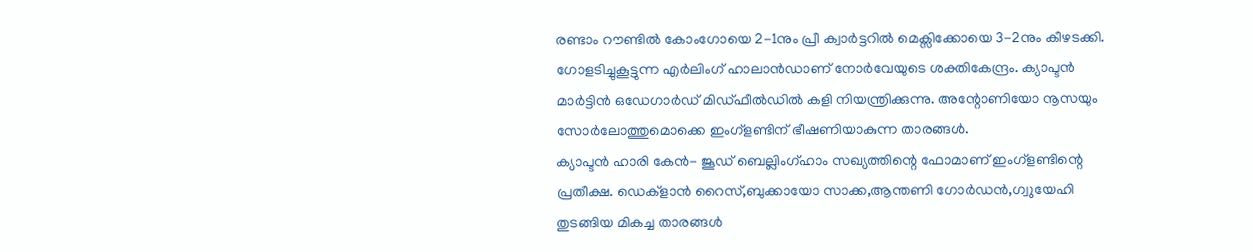രണ്ടാം റൗണ്ടിൽ കോംഗോയെ 2-1നും പ്രീ ക്വാർട്ടറിൽ മെക്സിക്കോയെ 3-2നും കീഴടക്കി.
ഗോളടിച്ചുകൂട്ടുന്ന എർലിംഗ് ഹാലാൻഡാണ് നോർവേയുടെ ശക്തികേന്ദ്രം. ക്യാപ്ടൻ മാർട്ടിൻ ഒഡേഗാർഡ് മിഡ്ഫീൽഡിൽ കളി നിയന്ത്രിക്കുന്നു. അന്റോണിയോ നൂസയും സോർലോത്തുമൊക്കെ ഇംഗ്ളണ്ടിന് ഭീഷണിയാകുന്ന താരങ്ങൾ.
ക്യാപ്ടൻ ഹാരി കേൻ- ജൂഡ് ബെല്ലിംഗ്ഹാം സഖ്യത്തിന്റെ ഫോമാണ് ഇംഗ്ളണ്ടിന്റെ പ്രതീക്ഷ. ഡെക്ളാൻ റൈസ്,ബുക്കായോ സാക്ക,ആന്തണി ഗോർഡൻ,ഗ്വുയേഹി തുടങ്ങിയ മികച്ച താരങ്ങൾ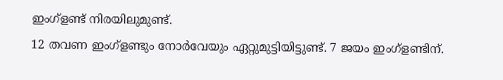ഇംഗ്ളണ്ട് നിരയിലുമുണ്ട്.
12 തവണ ഇംഗ്ളണ്ടും നോർവേയും ഏറ്റുമുട്ടിയിട്ടുണ്ട്. 7 ജയം ഇംഗ്ളണ്ടിന്.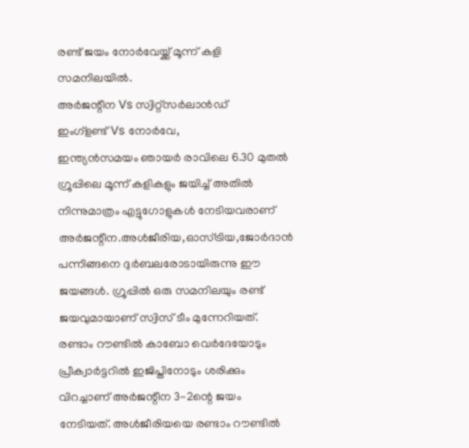രണ്ട് ജയം നോർവേയ്ക്ക് മൂന്ന് കളി സമനിലയിൽ.
അർജന്റീന Vs സ്വിറ്റ്സർലാൻഡ്
ഇംഗ്ളണ്ട് Vs നോർവേ,
ഇന്ത്യൻസമയം ഞായർ രാവിലെ 6.30 മുതൽ
ഗ്രൂപ്പിലെ മൂന്ന് കളികളും ജയിച്ച് അതിൽ നിന്നുമാത്രം എട്ടുഗോളുകൾ നേടിയവരാണ് അർജന്റീന.അൾജീരിയ,ഓസ്ട്രിയ,ജോർദാൻ പന്നിങ്ങനെ ദുർബലരോടായിരുന്നു ഈ ജയങ്ങൾ. ഗ്രൂപ്പിൽ ഒരു സമനിലയും രണ്ട് ജയവുമായാണ് സ്വിസ് ടീം മുന്നേറിയത്.
രണ്ടാം റൗണ്ടിൽ കാബോ വെർദേയോടും പ്രീക്വാർട്ടറിൽ ഇജിപ്തിനോടും ശരിക്കും വിറച്ചാണ് അർജന്റീന 3-2ന്റെ ജയം നേടിയത്. അൾജീരിയയെ രണ്ടാം റൗണ്ടിൽ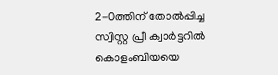2-0ത്തിന് തോൽപ്പിച്ച സ്വിസ്റ്റ പ്രീ ക്വാർട്ടറിൽ കൊളംബിയയെ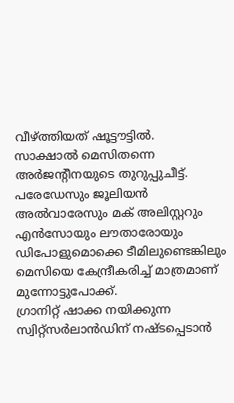വീഴ്ത്തിയത് ഷൂട്ടൗട്ടിൽ.
സാക്ഷാൽ മെസിതന്നെ അർജന്റീനയുടെ തുറുപ്പുചീട്ട്. പരേഡേസും ജൂലിയൻ അൽവാരേസും മക് അലിസ്റ്ററും എൻസോയും ലൗതാരോയും ഡിപോളുമൊക്കെ ടീമിലുണ്ടെങ്കിലും മെസിയെ കേന്ദ്രീകരിച്ച് മാത്രമാണ് മുന്നോട്ടുപോക്ക്.
ഗ്രാനിറ്റ് ഷാക്ക നയിക്കുന്ന സ്വിറ്റ്സർലാൻഡിന് നഷ്ടപ്പെടാൻ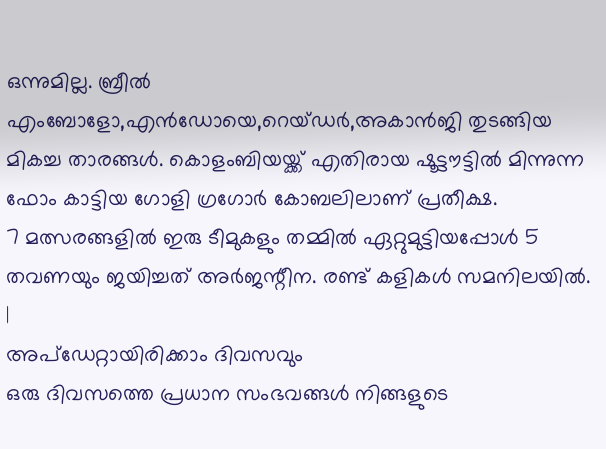ഒന്നുമില്ല. ബ്രീൽ എംബോളോ,എൻഡോയെ,റെയ്ഡർ,അകാൻജി തുടങ്ങിയ മികച്ച താരങ്ങൾ. കൊളംബിയയ്ക്ക് എതിരായ ഷൂട്ടൗട്ടിൽ മിന്നുന്ന ഫോം കാട്ടിയ ഗോളി ഗ്രഗോർ കോബലിലാണ് പ്രതീക്ഷ.
7 മത്സരങ്ങളിൽ ഇരു ടീമുകളും തമ്മിൽ ഏറ്റുമുട്ടിയപ്പോൾ 5 തവണയും ജയിച്ചത് അർജന്റീന. രണ്ട് കളികൾ സമനിലയിൽ.
|
അപ്ഡേറ്റായിരിക്കാം ദിവസവും
ഒരു ദിവസത്തെ പ്രധാന സംഭവങ്ങൾ നിങ്ങളുടെ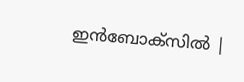ഇൻബോക്സിൽ |